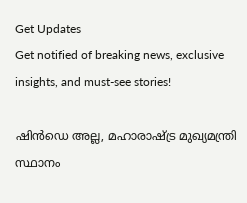Get Updates
Get notified of breaking news, exclusive insights, and must-see stories!

ഷിൻഡെ അല്ല, മഹാരാഷ്ട്ര മുഖ്യമന്ത്രി സ്ഥാനം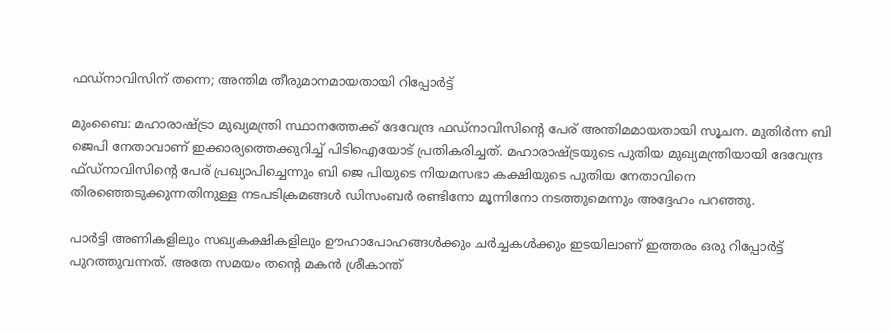ഫഡ്നാവിസിന് തന്നെ; അന്തിമ തീരുമാനമായതായി റിപ്പോർട്ട്

മുംബൈ: മഹാരാഷ്ട്രാ മുഖ്യമന്ത്രി സ്ഥാനത്തേക്ക് ദേവേന്ദ്ര ഫഡ്‌നാവിസിന്റെ പേര് അന്തിമമായതായി സൂചന. മുതിർന്ന ബി ജെപി നേതാവാണ് ഇക്കാര്യത്തെക്കുറിച്ച് പിടിഐയോട് പ്രതികരിച്ചത്. മഹാരാഷ്ട്രയുടെ പുതിയ മുഖ്യമന്ത്രിയായി ദേവേന്ദ്ര ഫ്ഡ്നാവിസിന്റെ പേര് പ്രഖ്യാപിച്ചെന്നും ബി ജെ പിയുടെ നിയമസഭാ കക്ഷിയുടെ പുതിയ നേതാവിനെ തിരഞ്ഞെടുക്കുന്നതിനുള്ള നടപടിക്രമങ്ങൾ ഡിസംബർ രണ്ടിനോ മൂന്നിനോ നടത്തുമെന്നും അദ്ദേഹം പറഞ്ഞു.

പാർട്ടി അണികളിലും സഖ്യകക്ഷികളിലും ഊഹാപോഹങ്ങൾക്കും ചർച്ചകൾക്കും ഇടയിലാണ് ഇത്തരം ഒരു റിപ്പോർട്ട് പുറത്തുവന്നത്. അതേ സമയം തന്റെ മകൻ ശ്രീകാന്ത്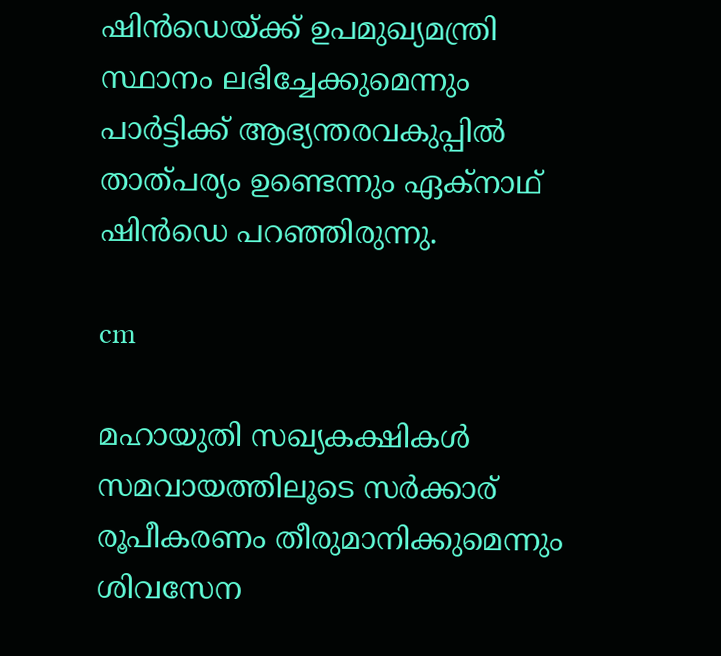ഷിൻ‌ഡെയ്ക്ക് ഉപമുഖ്യമന്ത്രി സ്ഥാനം ലഭിച്ചേക്കുമെന്നും പാർട്ടിക്ക് ആഭ്യന്തരവകുപ്പിൽ താത്പര്യം ഉണ്ടെന്നും ഏക്നാഥ് ഷിൻഡെ പറഞ്ഞിരുന്നു.

cm

മഹായുതി സഖ്യകക്ഷികൾ സമവായത്തിലൂടെ സർക്കാര്‌ രൂപീകരണം തീരുമാനിക്കുമെന്നും ശിവസേന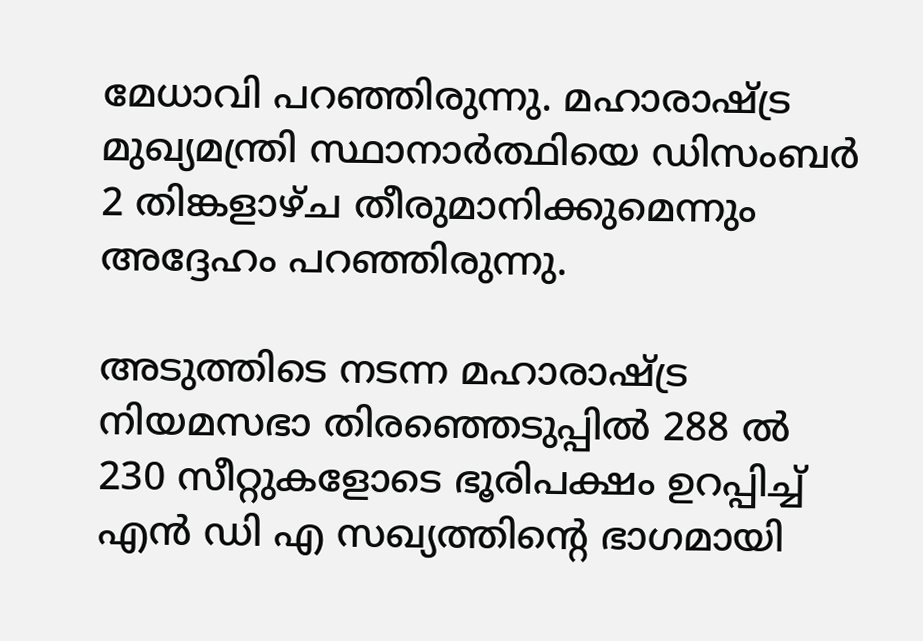മേധാവി പറഞ്ഞിരുന്നു. മഹാരാഷ്ട്ര മുഖ്യമന്ത്രി സ്ഥാനാർത്ഥിയെ ഡിസംബർ 2 തിങ്കളാഴ്ച തീരുമാനിക്കുമെന്നും അദ്ദേഹം പറഞ്ഞിരുന്നു.

അടുത്തിടെ നടന്ന മഹാരാഷ്ട്ര നിയമസഭാ തിരഞ്ഞെടുപ്പിൽ 288 ൽ 230 സീറ്റുകളോടെ ഭൂരിപക്ഷം ഉറപ്പിച്ച് എൻ ഡി എ സഖ്യത്തിൻ്റെ ഭാഗമായി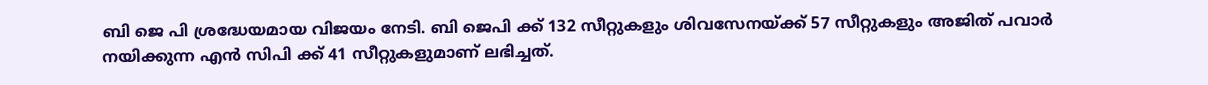ബി ജെ പി ശ്രദ്ധേയമായ വിജയം നേടി. ബി ജെപി ക്ക് 132 സീറ്റുകളും ശിവസേനയ്ക്ക് 57 സീറ്റുകളും അജിത് പവാർ നയിക്കുന്ന എൻ സിപി ക്ക് 41 സീറ്റുകളുമാണ് ലഭിച്ചത്.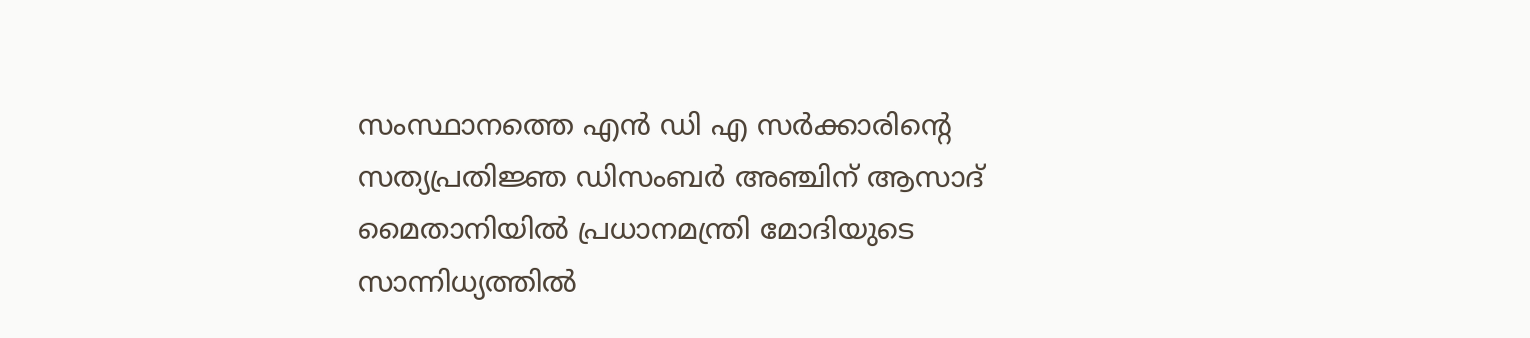സംസ്ഥാനത്തെ എൻ ഡി എ സർക്കാരിന്റെ സത്യപ്രതിജ്ഞ ഡിസംബർ അഞ്ചിന് ആസാദ് മൈതാനിയിൽ പ്രധാനമന്ത്രി മോദിയുടെ സാന്നിധ്യത്തിൽ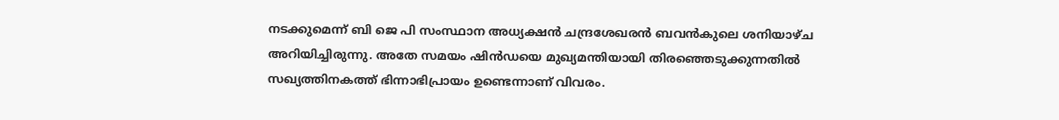നടക്കുമെന്ന് ബി ജെ പി സംസ്ഥാന അധ്യക്ഷൻ ചന്ദ്രശേഖരൻ ബവൻകുലെ ശനിയാഴ്ച അറിയിച്ചിരുന്നു. അതേ സമയം ഷിൻഡയെ മുഖ്യമന്തിയായി തിരഞ്ഞെടുക്കുന്നതിൽ സഖ്യത്തിനകത്ത് ഭിന്നാഭിപ്രായം ഉണ്ടെന്നാണ് വിവരം.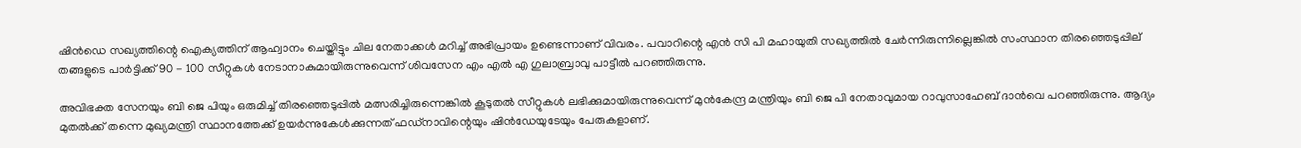ഷിൻഡെ സഖ്യത്തിന്റെ ഐക്യത്തിന് ആഹ്വാനം ചെയ്തിട്ടും ചില നേതാക്കൾ മറിച്ച് അഭിപ്രായം ഉണ്ടെന്നാണ് വിവരം. പവാറിന്റെ എൻ‌ സി പി മഹായുതി സഖ്യത്തിൽ ചേർന്നിരുന്നില്ലെങ്കിൽ സംസ്ഥാന തിരഞ്ഞെടുപ്പില്‌ തങ്ങളുടെ പാർട്ടിക്ക് 90 - 100 സീറ്റുകൾ‌ നേടാനാകുമായിരുന്നുവെന്ന് ശിവസേന എം എൽ എ ഗുലാബ്രാവു പാട്ടീൽ പറഞ്ഞിരുന്നു.

അവിഭക്ത സേനയും ബി ജെ പിയും ഒരുമിച്ച് തിര‍ഞ്ഞെടുപ്പിൽ മത്സരിച്ചിരുന്നെങ്കിൽ കൂടുതൽ സീറ്റുകൾ ലഭിക്കുമായിരുന്നുവെന്ന് മുൻകേന്ദ്ര മന്ത്രിയും ബി ജെ പി നേതാവുമായ റാവുസാഹേബ് ദാൻവെ പറഞ്ഞിരുന്നു. ആദ്യം മുതൽക്ക് തന്നെ മുഖ്യമന്ത്രി സ്ഥാനത്തേക്ക് ഉയർന്നുകേൾക്കുന്നത് ഫഡ്നാവിന്റെയും ഷിൻഡേയുടേയും പേരുകളാണ്.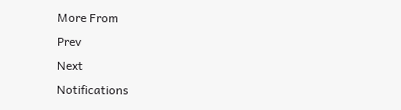More From
Prev
Next
Notifications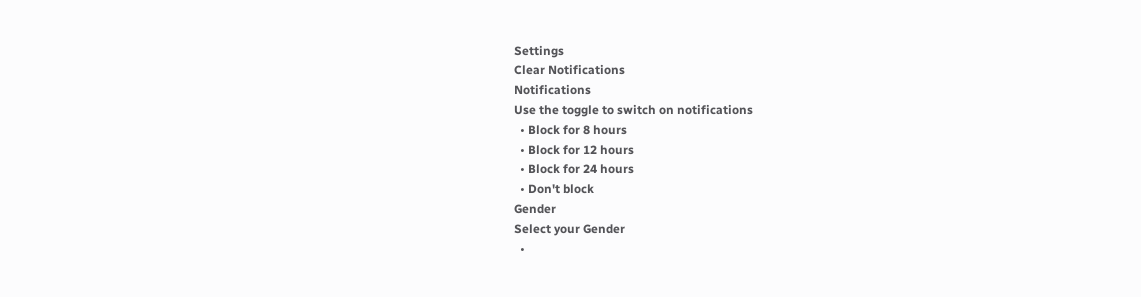Settings
Clear Notifications
Notifications
Use the toggle to switch on notifications
  • Block for 8 hours
  • Block for 12 hours
  • Block for 24 hours
  • Don't block
Gender
Select your Gender
  •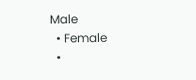Male
  • Female
  •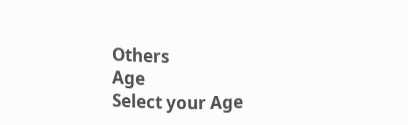Others
Age
Select your Age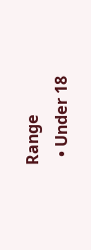Range
  • Under 18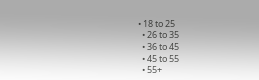• 18 to 25
  • 26 to 35
  • 36 to 45
  • 45 to 55
  • 55+